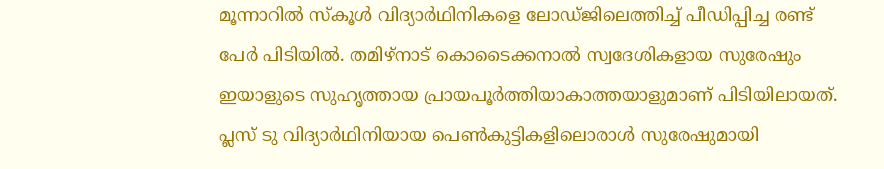മൂന്നാറിൽ സ്കൂൾ വിദ്യാർഥിനികളെ ലോഡ്ജിലെത്തിച്ച് പീഡിപ്പിച്ച രണ്ട് പേർ പിടിയിൽ. തമിഴ്നാട് കൊടൈക്കനാൽ സ്വദേശികളായ സുരേഷും ഇയാളുടെ സുഹൃത്തായ പ്രായപൂർത്തിയാകാത്തയാളുമാണ് പിടിയിലായത്.
പ്ലസ് ടു വിദ്യാർഥിനിയായ പെൺകുട്ടികളിലൊരാൾ സുരേഷുമായി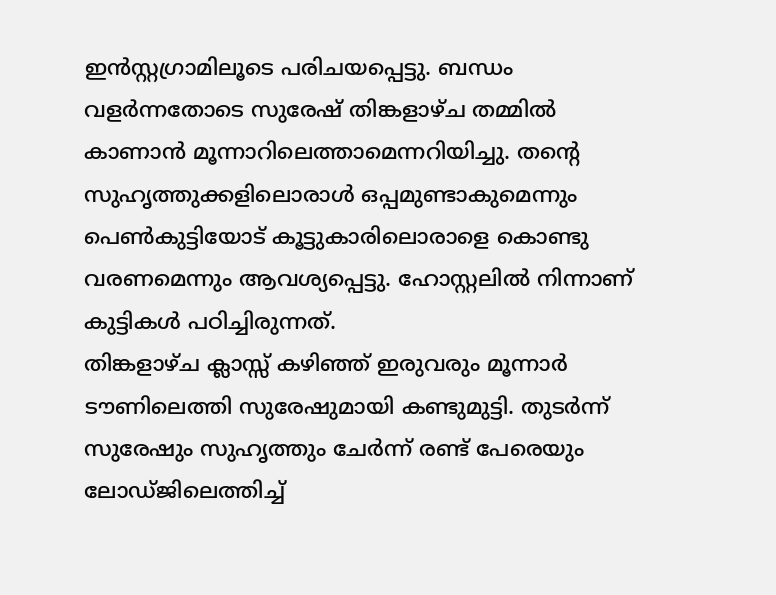ഇൻസ്റ്റഗ്രാമിലൂടെ പരിചയപ്പെട്ടു. ബന്ധം വളർന്നതോടെ സുരേഷ് തിങ്കളാഴ്ച തമ്മിൽ കാണാൻ മൂന്നാറിലെത്താമെന്നറിയിച്ചു. തന്റെ സുഹൃത്തുക്കളിലൊരാൾ ഒപ്പമുണ്ടാകുമെന്നും പെൺകുട്ടിയോട് കൂട്ടുകാരിലൊരാളെ കൊണ്ടു വരണമെന്നും ആവശ്യപ്പെട്ടു. ഹോസ്റ്റലിൽ നിന്നാണ് കുട്ടികൾ പഠിച്ചിരുന്നത്.
തിങ്കളാഴ്ച ക്ലാസ്സ് കഴിഞ്ഞ് ഇരുവരും മൂന്നാർ ടൗണിലെത്തി സുരേഷുമായി കണ്ടുമുട്ടി. തുടർന്ന് സുരേഷും സുഹൃത്തും ചേർന്ന് രണ്ട് പേരെയും ലോഡ്ജിലെത്തിച്ച്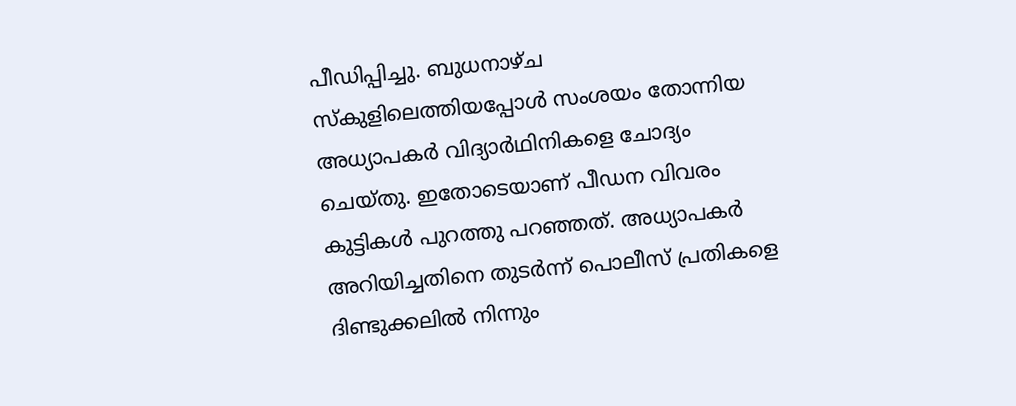പീഡിപ്പിച്ചു. ബുധനാഴ്ച സ്കുളിലെത്തിയപ്പോൾ സംശയം തോന്നിയ അധ്യാപകർ വിദ്യാർഥിനികളെ ചോദ്യം ചെയ്തു. ഇതോടെയാണ് പീഡന വിവരം കുട്ടികൾ പുറത്തു പറഞ്ഞത്. അധ്യാപകർ അറിയിച്ചതിനെ തുടർന്ന് പൊലീസ് പ്രതികളെ ദിണ്ടുക്കലിൽ നിന്നും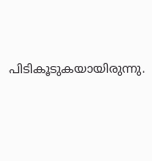പിടികൂടുകയായിരുന്നു.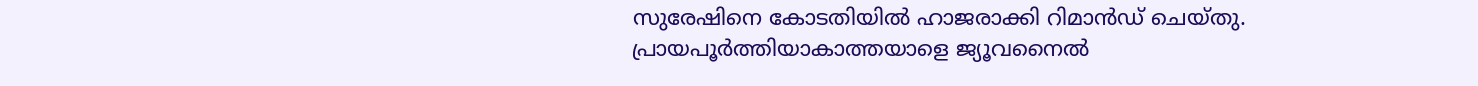സുരേഷിനെ കോടതിയിൽ ഹാജരാക്കി റിമാൻഡ് ചെയ്തു. പ്രായപൂർത്തിയാകാത്തയാളെ ജ്യൂവനൈൽ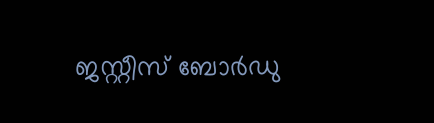ജസ്റ്റീസ് ബോർഡു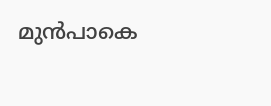മുൻപാകെ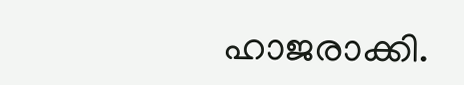ഹാജരാക്കി.